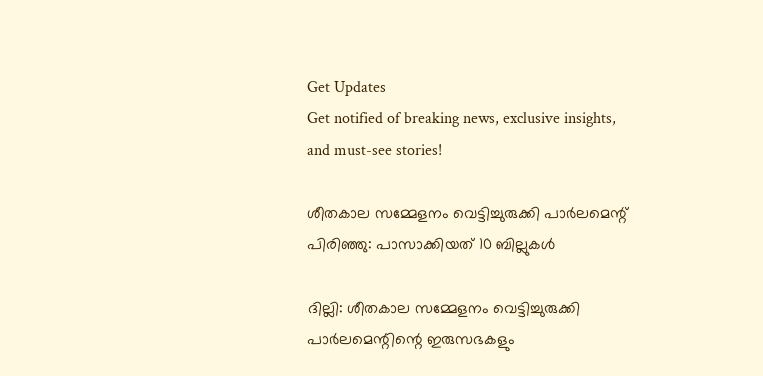Get Updates
Get notified of breaking news, exclusive insights, and must-see stories!

ശീതകാല സമ്മേളനം വെട്ടിച്ചുരുക്കി പാർലമെന്റ് പിരിഞ്ഞു: പാസാക്കിയത് 10 ബില്ലുകള്‍

ദില്ലി: ശീതകാല സമ്മേളനം വെട്ടിച്ചുരുക്കി പാർലമെന്റിന്റെ ഇരുസഭകളും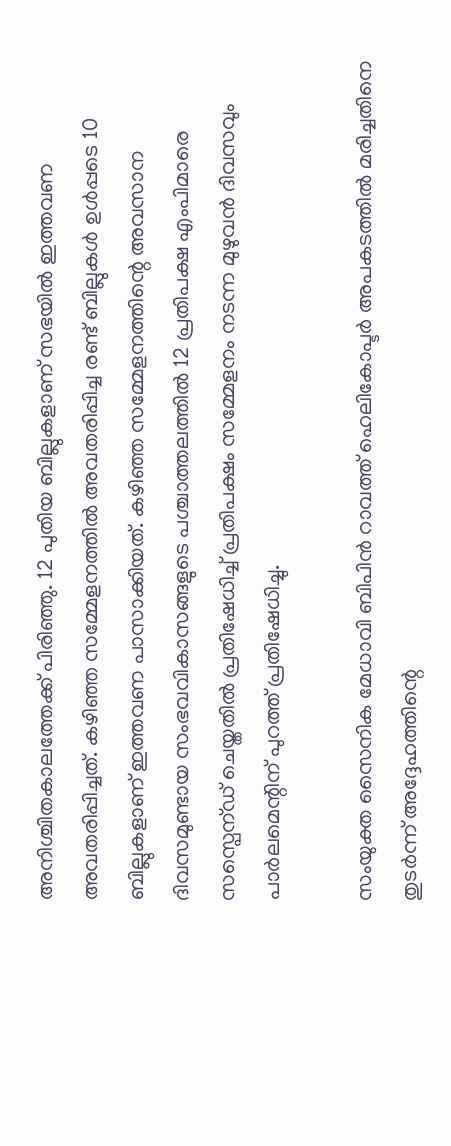അനിശ്ചിതകാലത്തേക്ക് പിരിഞ്ഞു. 12 പുതിയ ബില്ലുകളാണ് സഭയില്‍ ഇത്തവണ അവതരിപ്പിച്ചത്. കഴിഞ്ഞ സമ്മേളനത്തില്‍ അവതരിപ്പിച്ച രണ്ട് ബില്ലുകള്‍ ഉള്‍പ്പടെ 10 ബില്ലുകളാണ് ഇത്തവണ പാസാക്കിയത്. കഴിഞ്ഞ സമ്മേളനത്തിന്റെ അവസാന ദിവസമുണ്ടായ സംഭവവികാസങ്ങളുടെ പശ്ചാത്തലത്തില്‍ 12 പ്രതിപക്ഷ എംപിമാരെ സസ്പെന്ഡ് ചെയ്തതില്‍ പ്രതിഷേധിച്ച് പ്രതിപക്ഷം സമ്മേളനം നടന്ന മുഴുവന്‍ ദിവസവും പാർലമെന്റിന് പുറത്ത് പ്രതിഷേധിച്ചു.

സംയുക്ത സൈനിക മേധാവി ബിപിന്‍ റാവത്ത് ഹെലികോപ്ടർ അപകടത്തില്‍ മരിച്ചതിനെ തുടർന്ന് അദ്ദേഹത്തിന്റെ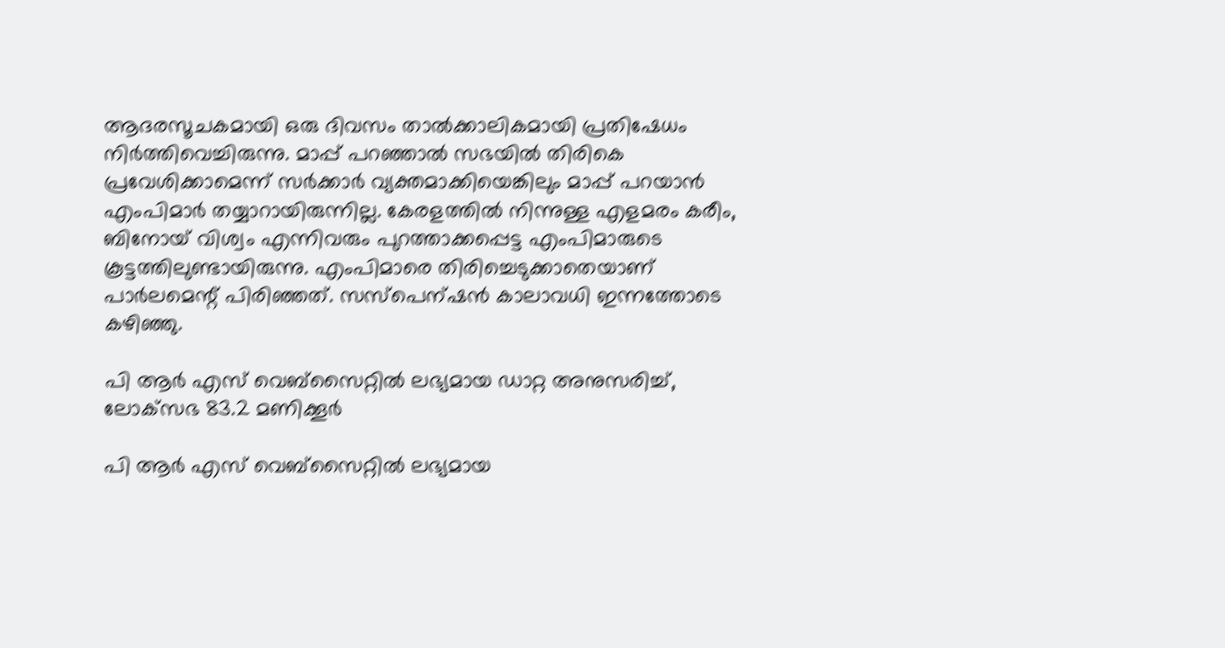ആദരസൂചകമായി ഒരു ദിവസം താല്‍ക്കാലികമായി പ്രതിഷേധം നിർത്തിവെച്ചിരുന്നു. മാപ്പ് പറഞ്ഞാല്‍ സഭയില്‍ തിരികെ പ്രവേശിക്കാമെന്ന് സർക്കാർ വ്യക്തമാക്കിയെങ്കിലും മാപ്പ് പറയാന്‍ എംപിമാർ തയ്യാറായിരുന്നില്ല. കേരളത്തില്‍ നിന്നുള്ള എളമരം കരീം, ബിനോയ് വിശ്വം എന്നിവരും പുറത്താക്കപ്പെട്ട എംപിമാരുടെ കൂട്ടത്തിലുണ്ടായിരുന്നു. എംപിമാരെ തിരിച്ചെടുക്കാതെയാണ് പാർലമെന്റ് പിരിഞ്ഞത്. സസ്പെന്ഷന്‍ കാലാവധി ഇന്നത്തോടെ കഴിഞ്ഞു.

പി ആർ എസ് വെബ്‌സൈറ്റിൽ ലഭ്യമായ ഡാറ്റ അനുസരിച്ച്, ലോക്‌സഭ 83.2 മണിക്കൂർ

പി ആർ എസ് വെബ്‌സൈറ്റിൽ ലഭ്യമായ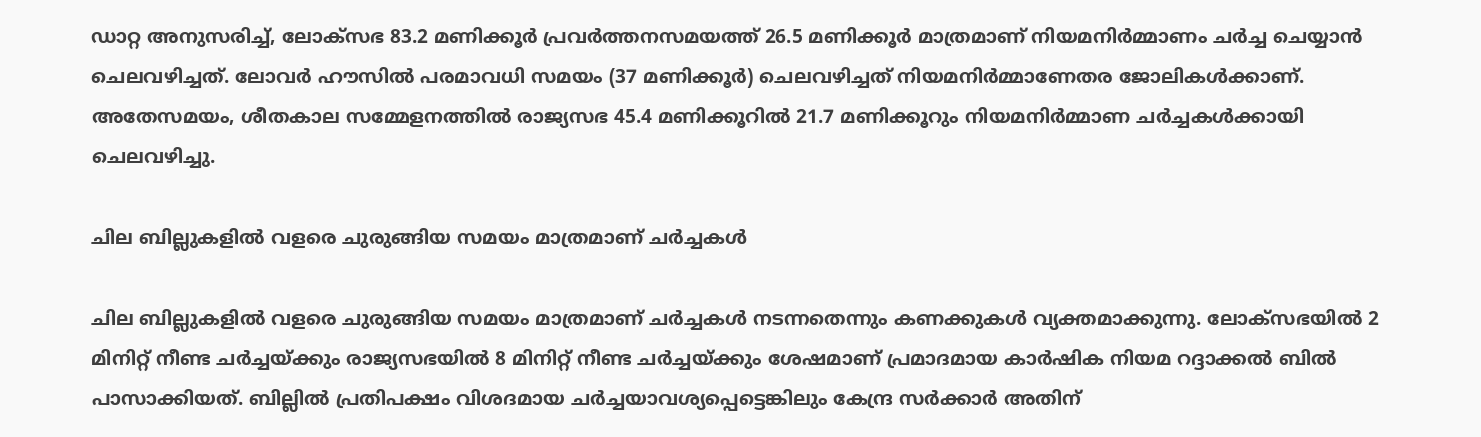ഡാറ്റ അനുസരിച്ച്, ലോക്‌സഭ 83.2 മണിക്കൂർ പ്രവർത്തനസമയത്ത് 26.5 മണിക്കൂർ മാത്രമാണ് നിയമനിർമ്മാണം ചർച്ച ചെയ്യാൻ ചെലവഴിച്ചത്. ലോവർ ഹൗസിൽ പരമാവധി സമയം (37 മണിക്കൂർ) ചെലവഴിച്ചത് നിയമനിർമ്മാണേതര ജോലികൾക്കാണ്. അതേസമയം, ശീതകാല സമ്മേളനത്തിൽ രാജ്യസഭ 45.4 മണിക്കൂറിൽ 21.7 മണിക്കൂറും നിയമനിർമ്മാണ ചർച്ചകൾക്കായി ചെലവഴിച്ചു.

ചില ബില്ലുകളില്‍ വളരെ ചുരുങ്ങിയ സമയം മാത്രമാണ് ചർച്ചകള്‍

ചില ബില്ലുകളില്‍ വളരെ ചുരുങ്ങിയ സമയം മാത്രമാണ് ചർച്ചകള്‍ നടന്നതെന്നും കണക്കുകള്‍ വ്യക്തമാക്കുന്നു. ലോക്‌സഭയിൽ 2 മിനിറ്റ് നീണ്ട ചർച്ചയ്ക്കും രാജ്യസഭയിൽ 8 മിനിറ്റ് നീണ്ട ചർച്ചയ്ക്കും ശേഷമാണ് പ്രമാദമായ കാർഷിക നിയമ റദ്ദാക്കൽ ബിൽ പാസാക്കിയത്. ബില്ലില്‍ പ്രതിപക്ഷം വിശദമായ ചർച്ചയാവശ്യപ്പെട്ടെങ്കിലും കേന്ദ്ര സർക്കാർ അതിന്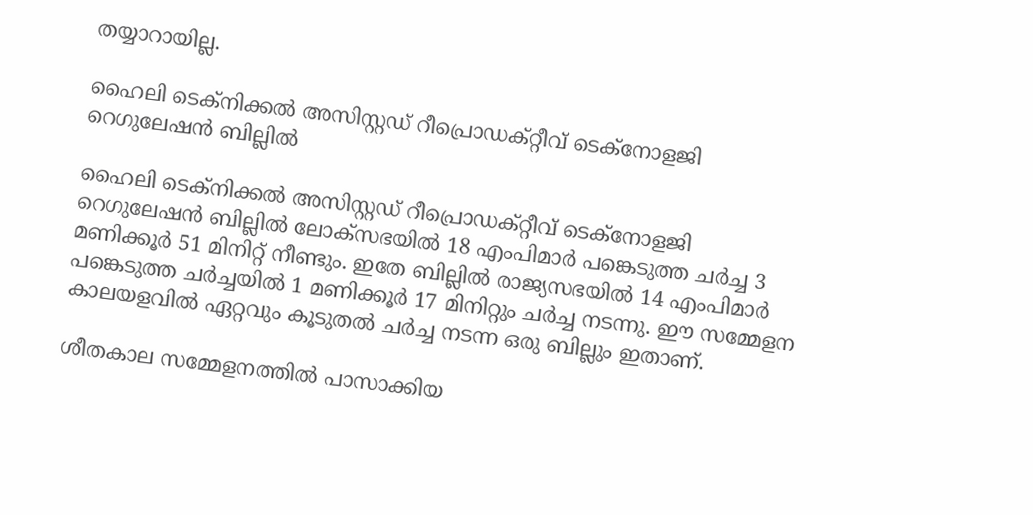തയ്യാറായില്ല.

ഹൈലി ടെക്‌നിക്കൽ അസിസ്റ്റഡ് റീപ്രൊഡക്‌റ്റീവ് ടെക്‌നോളജി റെഗുലേഷൻ ബില്ലിൽ

ഹൈലി ടെക്‌നിക്കൽ അസിസ്റ്റഡ് റീപ്രൊഡക്‌റ്റീവ് ടെക്‌നോളജി റെഗുലേഷൻ ബില്ലിൽ ലോക്‌സഭയിൽ 18 എംപിമാർ പങ്കെടുത്ത ചർച്ച 3 മണിക്കൂർ 51 മിനിറ്റ് നീണ്ടും. ഇതേ ബില്ലില്‍ രാജ്യസഭയിൽ 14 എംപിമാർ പങ്കെടുത്ത ചർച്ചയിൽ 1 മണിക്കൂർ 17 മിനിറ്റും ചർച്ച നടന്നു. ഈ സമ്മേളന കാലയളവില്‍ ഏറ്റവും കൂടുതല്‍ ചർച്ച നടന്ന ഒരു ബില്ലും ഇതാണ്.

ശീതകാല സമ്മേളനത്തിൽ പാസാക്കിയ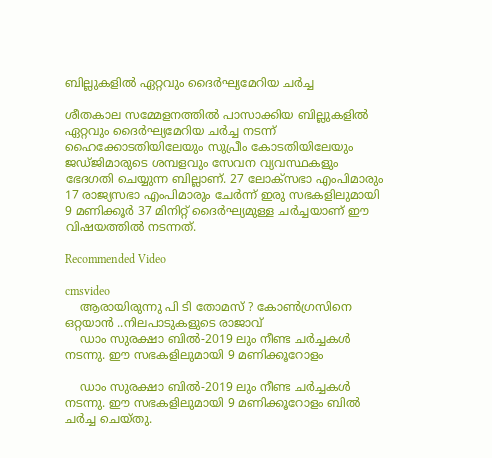ബില്ലുകളിൽ ഏറ്റവും ദൈർഘ്യമേറിയ ചർച്ച

ശീതകാല സമ്മേളനത്തിൽ പാസാക്കിയ ബില്ലുകളിൽ ഏറ്റവും ദൈർഘ്യമേറിയ ചർച്ച നടന്ന് ഹൈക്കോടതിയിലേയും സുപ്രീം കോടതിയിലേയും ജഡ്ജിമാരുടെ ശമ്പളവും സേവന വ്യവസ്ഥകളും ഭേദഗതി ചെയ്യുന്ന ബില്ലാണ്. 27 ലോക്‌സഭാ എംപിമാരും 17 രാജ്യസഭാ എംപിമാരും ചേർന്ന് ഇരു സഭകളിലുമായി 9 മണിക്കൂർ 37 മിനിറ്റ് ദൈർഘ്യമുള്ള ചർച്ചയാണ് ഈ വിഷയത്തില്‍ നടന്നത്.

Recommended Video

cmsvideo
    ആരായിരുന്നു പി ടി തോമസ് ? കോൺഗ്രസിനെ ഒറ്റയാൻ ..നിലപാടുകളുടെ രാജാവ്
    ഡാം സുരക്ഷാ ബിൽ-2019 ലും നീണ്ട ചർച്ചകള്‍ നടന്നു. ഈ സഭകളിലുമായി 9 മണിക്കൂറോളം

    ഡാം സുരക്ഷാ ബിൽ-2019 ലും നീണ്ട ചർച്ചകള്‍ നടന്നു. ഈ സഭകളിലുമായി 9 മണിക്കൂറോളം ബില്‍ ചർച്ച ചെയ്തു.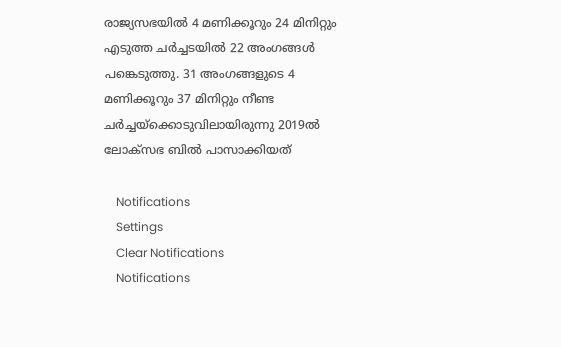രാജ്യസഭയില്‍ 4 മണിക്കൂറും 24 മിനിറ്റും എടുത്ത ചർച്ചടയില്‍ 22 അംഗങ്ങള്‍ പങ്കെടുത്തു. 31 അംഗങ്ങളുടെ 4 മണിക്കൂറും 37 മിനിറ്റും നീണ്ട ചർച്ചയ്‌ക്കൊടുവിലായിരുന്നു 2019ൽ ലോക്‌സഭ ബിൽ പാസാക്കിയത്

    Notifications
    Settings
    Clear Notifications
    Notifications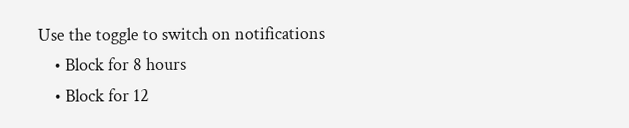Use the toggle to switch on notifications
    • Block for 8 hours
    • Block for 12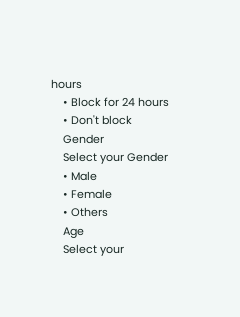hours
    • Block for 24 hours
    • Don't block
    Gender
    Select your Gender
    • Male
    • Female
    • Others
    Age
    Select your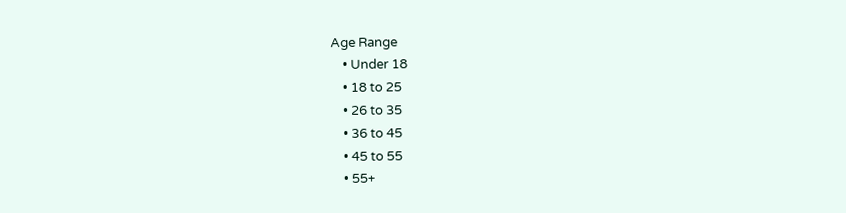Age Range
    • Under 18
    • 18 to 25
    • 26 to 35
    • 36 to 45
    • 45 to 55
    • 55+